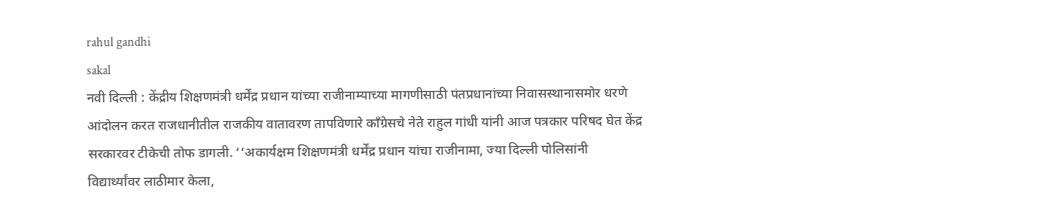rahul gandhi
sakal
नवी दिल्ली : केंद्रीय शिक्षणमंत्री धर्मेंद्र प्रधान यांच्या राजीनाम्याच्या मागणीसाठी पंतप्रधानांच्या निवासस्थानासमोर धरणे आंदोलन करत राजधानीतील राजकीय वातावरण तापविणारे काँग्रेसचे नेते राहुल गांधी यांनी आज पत्रकार परिषद घेत केंद्र सरकारवर टीकेची तोफ डागली. ‘‘अकार्यक्षम शिक्षणमंत्री धर्मेंद्र प्रधान यांचा राजीनामा, ज्या दिल्ली पोलिसांनी विद्यार्थ्यांवर लाठीमार केला,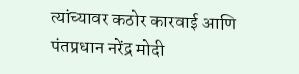त्यांच्यावर कठोर कारवाई आणि पंतप्रधान नरेंद्र मोदी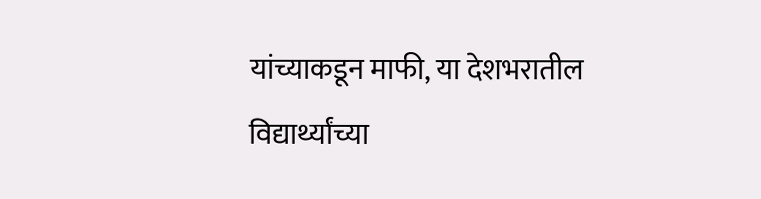यांच्याकडून माफी, या देशभरातील विद्यार्थ्यांच्या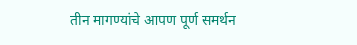तीन मागण्यांचे आपण पूर्ण समर्थन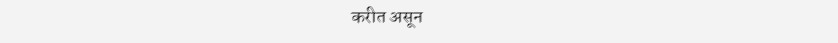करीत असून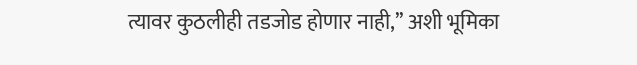त्यावर कुठलीही तडजोड होणार नाही,’’ अशी भूमिका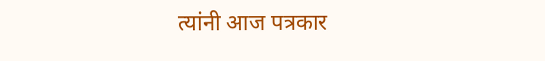त्यांनी आज पत्रकार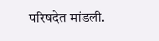परिषदेत मांडली.